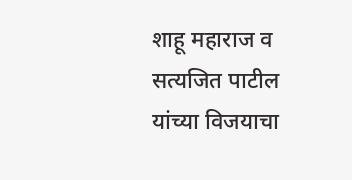शाहू महाराज व सत्यजित पाटील यांच्या विजयाचा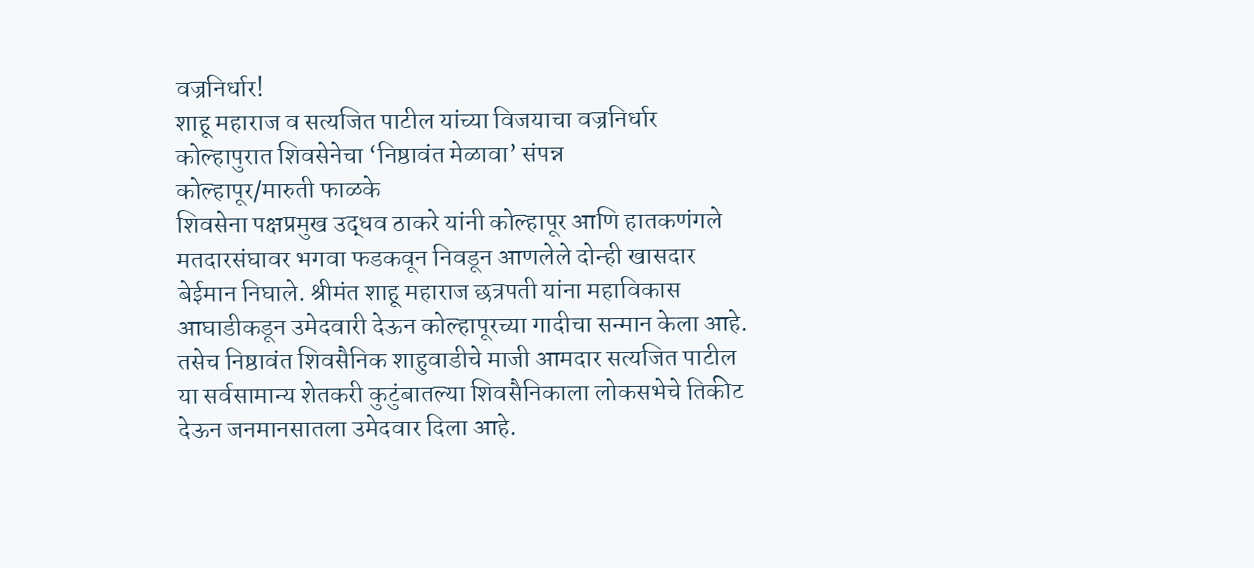वज्रनिर्धार!
शाहू महाराज व सत्यजित पाटील यांच्या विजयाचा वज्रनिर्धार
कोल्हापुरात शिवसेनेचा ‘निष्ठावंत मेळावा’ संपन्न
कोल्हापूर/मारुती फाळके
शिवसेना पक्षप्रमुख उद्धव ठाकरे यांनी कोल्हापूर आणि हातकणंगले मतदारसंघावर भगवा फडकवून निवडून आणलेले दोन्ही खासदार बेईमान निघाले. श्रीमंत शाहू महाराज छत्रपती यांना महाविकास आघाडीकडून उमेदवारी देऊन कोल्हापूरच्या गादीचा सन्मान केला आहे. तसेच निष्ठावंत शिवसैनिक शाहुवाडीचे माजी आमदार सत्यजित पाटील या सर्वसामान्य शेतकरी कुटुंबातल्या शिवसैनिकाला लोकसभेचे तिकीट देऊन जनमानसातला उमेदवार दिला आहे.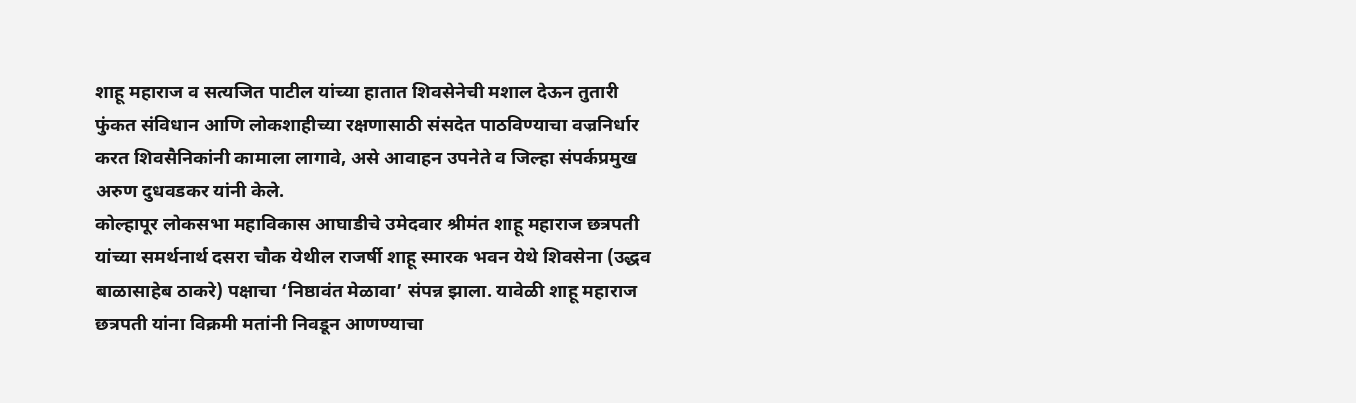शाहू महाराज व सत्यजित पाटील यांच्या हातात शिवसेनेची मशाल देऊन तुतारी फुंकत संविधान आणि लोकशाहीच्या रक्षणासाठी संसदेत पाठविण्याचा वज्रनिर्धार करत शिवसैनिकांनी कामाला लागावे, असे आवाहन उपनेते व जिल्हा संपर्कप्रमुख अरुण दुधवडकर यांनी केले.
कोल्हापूर लोकसभा महाविकास आघाडीचे उमेदवार श्रीमंत शाहू महाराज छत्रपती यांच्या समर्थनार्थ दसरा चौक येथील राजर्षी शाहू स्मारक भवन येथे शिवसेना (उद्धव बाळासाहेब ठाकरे) पक्षाचा ‘निष्ठावंत मेळावा’ संपन्न झाला. यावेळी शाहू महाराज छत्रपती यांना विक्रमी मतांनी निवडून आणण्याचा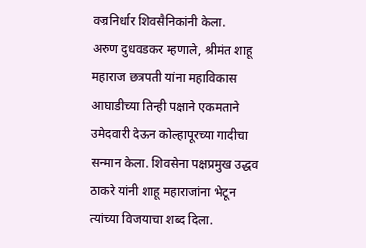वज्रनिर्धार शिवसैनिकांनी केला.
अरुण दुधवडकर म्हणाले, श्रीमंत शाहू महाराज छत्रपती यांना महाविकास आघाडीच्या तिन्ही पक्षाने एकमताने उमेदवारी देऊन कोल्हापूरच्या गादीचा सन्मान केला. शिवसेना पक्षप्रमुख उद्धव ठाकरे यांनी शाहू महाराजांना भेटून त्यांच्या विजयाचा शब्द दिला.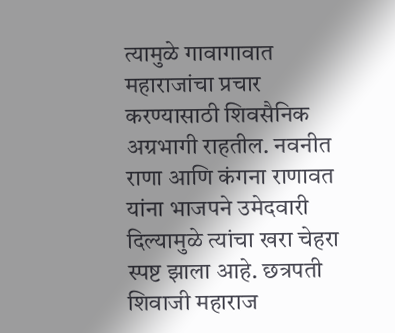त्यामुळे गावागावात महाराजांचा प्रचार करण्यासाठी शिवसैनिक अग्रभागी राहतील. नवनीत राणा आणि कंगना राणावत यांना भाजपने उमेदवारी
दिल्यामुळे त्यांचा खरा चेहरा स्पष्ट झाला आहे. छत्रपती शिवाजी महाराज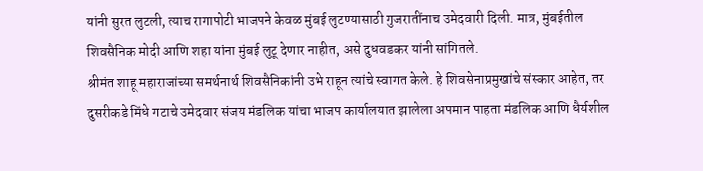यांनी सुरत लुटली, त्याच रागापोटी भाजपने केवळ मुंबई लुटण्यासाठी गुजरातींनाच उमेदवारी दिली. मात्र, मुंबईतील शिवसैनिक मोदी आणि शहा यांना मुंबई लुटू देणार नाहीत, असे दुधवडकर यांनी सांगितले.
श्रीमंत शाहू महाराजांच्या समर्थनार्थ शिवसैनिकांनी उभे राहून त्यांचे स्वागत केले. हे शिवसेनाप्रमुखांचे संस्कार आहेत, तर दुसरीकडे मिंधे गटाचे उमेदवार संजय मंडलिक यांचा भाजप कार्यालयात झालेला अपमान पाहता मंडलिक आणि धैर्यशील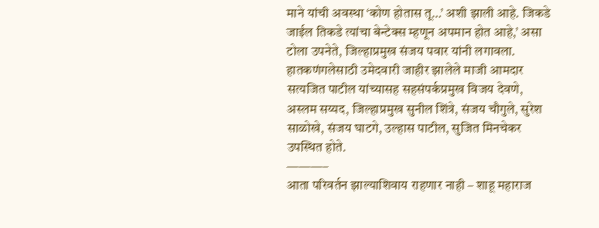माने यांची अवस्था ‘कोण होतास तू…’ अशी झाली आहे. जिकडे जाईल तिकडे त्यांचा बेन्टेक्स म्हणून अपमान होत आहे,’ असा टोला उपनेते, जिल्हाप्रमुख संजय पवार यांनी लगावला.
हातकणंगलेसाठी उमेदवारी जाहीर झालेले माजी आमदार सत्यजित पाटील यांच्यासह सहसंपर्कप्रमुख विजय देवणे, अस्लम सय्यद, जिल्हाप्रमुख सुनील शिंत्रे, संजय चौगुले, सुरेश साळोखे, संजय घाटगे, उल्हास पाटील, सुजित मिनचेकर उपस्थित होते.
———–
आता परिवर्तन झाल्याशिवाय राहणार नाही – शाहू महाराज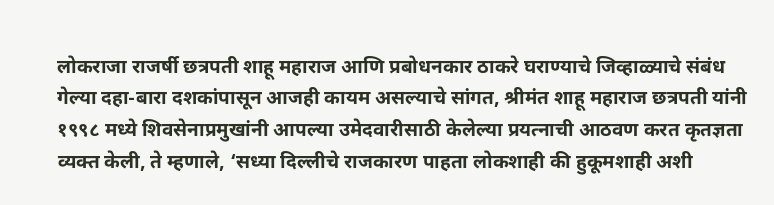लोकराजा राजर्षी छत्रपती शाहू महाराज आणि प्रबोधनकार ठाकरे घराण्याचे जिव्हाळ्याचे संबंध गेल्या दहा-बारा दशकांपासून आजही कायम असल्याचे सांगत, श्रीमंत शाहू महाराज छत्रपती यांनी १९९८ मध्ये शिवसेनाप्रमुखांनी आपल्या उमेदवारीसाठी केलेल्या प्रयत्नाची आठवण करत कृतज्ञता व्यक्त केली, ते म्हणाले, ‘सध्या दिल्लीचे राजकारण पाहता लोकशाही की हुकूमशाही अशी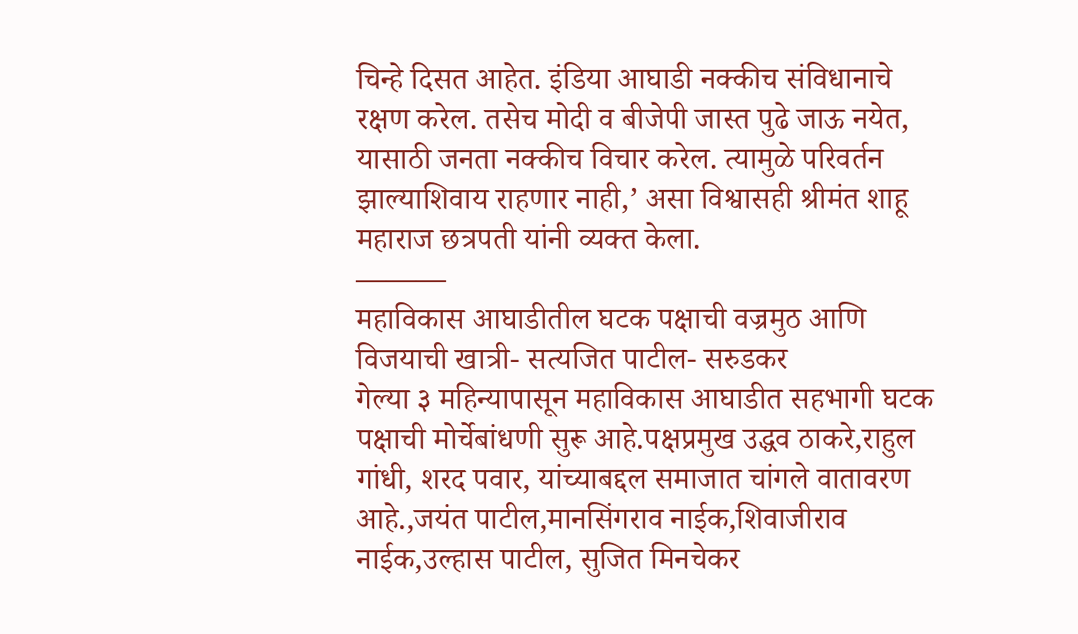चिन्हे दिसत आहेत. इंडिया आघाडी नक्कीच संविधानाचे रक्षण करेल. तसेच मोदी व बीजेपी जास्त पुढे जाऊ नयेत, यासाठी जनता नक्कीच विचार करेल. त्यामुळे परिवर्तन झाल्याशिवाय राहणार नाही,’ असा विश्वासही श्रीमंत शाहू महाराज छत्रपती यांनी व्यक्त केला.
———
महाविकास आघाडीतील घटक पक्षाची वज्रमुठ आणि विजयाची खात्री- सत्यजित पाटील- सरुडकर
गेल्या ३ महिन्यापासून महाविकास आघाडीत सहभागी घटक पक्षाची मोर्चेबांधणी सुरू आहे.पक्षप्रमुख उद्धव ठाकरे,राहुल गांधी, शरद पवार, यांच्याबद्दल समाजात चांगले वातावरण आहे.,जयंत पाटील,मानसिंगराव नाईक,शिवाजीराव नाईक,उल्हास पाटील, सुजित मिनचेकर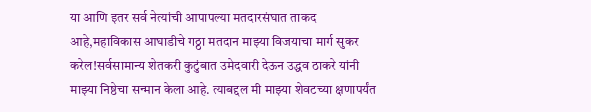या आणि इतर सर्व नेत्यांची आपापल्या मतदारसंघात ताकद आहे,महाविकास आघाडीचे गठ्ठा मतदान माझ्या विजयाचा मार्ग सुकर करेल!सर्वसामान्य शेतकरी कुटुंबात उमेदवारी देऊन उद्धव ठाकरे यांनी माझ्या निष्ठेचा सन्मान केला आहे. त्याबद्दल मी माझ्या शेवटच्या क्षणापर्यंत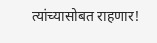त्यांच्यासोबत राहणार!